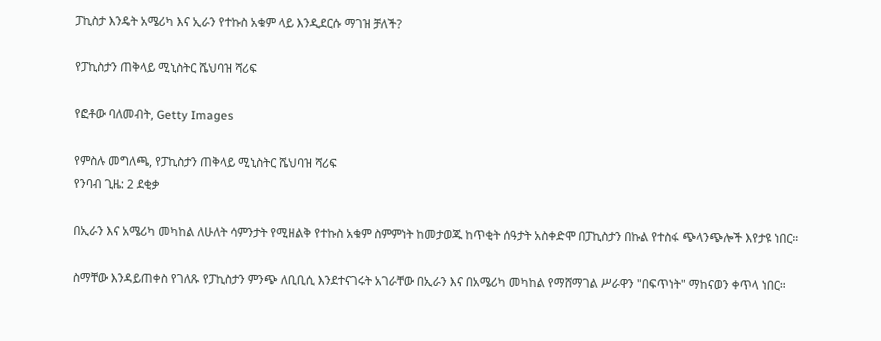ፓኪስታ እንዴት አሜሪካ እና ኢራን የተኩስ አቁም ላይ እንዲደርሱ ማገዝ ቻለች?

የፓኪስታን ጠቅላይ ሚኒስትር ሼህባዝ ሻሪፍ

የፎቶው ባለመብት, Getty Images

የምስሉ መግለጫ, የፓኪስታን ጠቅላይ ሚኒስትር ሼህባዝ ሻሪፍ
የንባብ ጊዜ: 2 ደቂቃ

በኢራን እና አሜሪካ መካከል ለሁለት ሳምንታት የሚዘልቅ የተኩስ አቁም ስምምነት ከመታወጁ ከጥቂት ሰዓታት አስቀድሞ በፓኪስታን በኩል የተስፋ ጭላንጭሎች እየታዩ ነበር።

ስማቸው እንዳይጠቀስ የገለጹ የፓኪስታን ምንጭ ለቢቢሲ እንደተናገሩት አገራቸው በኢራን እና በአሜሪካ መካከል የማሸማገል ሥራዋን "በፍጥነት" ማከናወን ቀጥላ ነበር።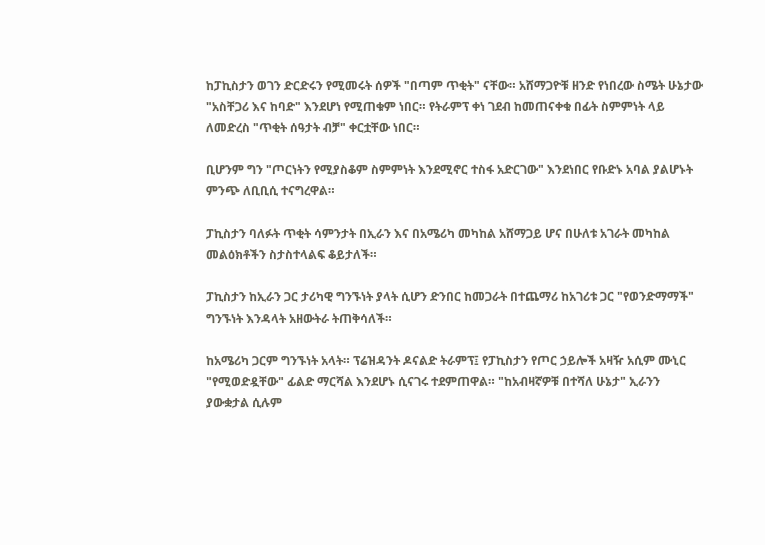ከፓኪስታን ወገን ድርድሩን የሚመሩት ሰዎች "በጣም ጥቂት" ናቸው። አሸማጋዮቹ ዘንድ የነበረው ስሜት ሁኔታው "አስቸጋሪ እና ከባድ" እንደሆነ የሚጠቁም ነበር። የትራምፕ ቀነ ገደብ ከመጠናቀቁ በፊት ስምምነት ላይ ለመድረስ "ጥቂት ሰዓታት ብቻ" ቀርቷቸው ነበር።

ቢሆንም ግን "ጦርነትን የሚያስቆም ስምምነት እንደሚኖር ተስፋ አድርገው" እንደነበር የቡድኑ አባል ያልሆኑት ምንጭ ለቢቢሲ ተናግረዋል።

ፓኪስታን ባለፉት ጥቂት ሳምንታት በኢራን እና በአሜሪካ መካከል አሸማጋይ ሆና በሁለቱ አገራት መካከል መልዕክቶችን ስታስተላልፍ ቆይታለች።

ፓኪስታን ከኢራን ጋር ታሪካዊ ግንኙነት ያላት ሲሆን ድንበር ከመጋራት በተጨማሪ ከአገሪቱ ጋር "የወንድማማች" ግንኙነት እንዳላት አዘውትራ ትጠቅሳለች።

ከአሜሪካ ጋርም ግንኙነት አላት። ፕሬዝዳንት ዶናልድ ትራምፕ፤ የፓኪስታን የጦር ኃይሎች አዛዥ አሲም ሙኒር "የሚወድዷቸው" ፊልድ ማርሻል እንደሆኑ ሲናገሩ ተደምጠዋል። "ከአብዛኛዎቹ በተሻለ ሁኔታ" ኢራንን ያውቋታል ሲሉም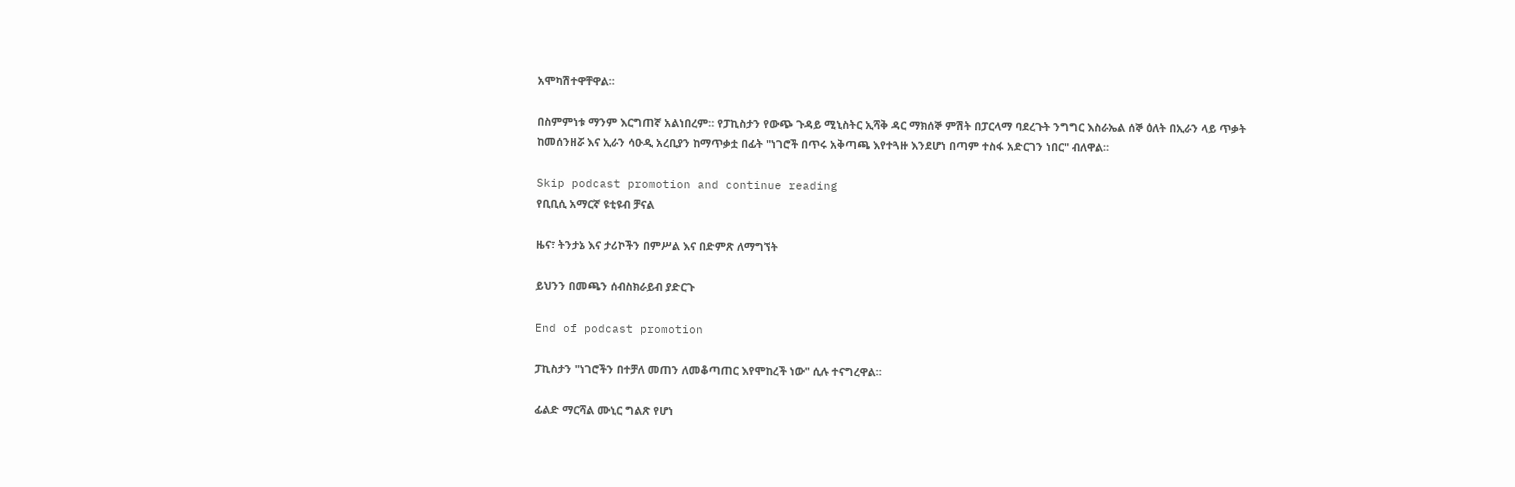አሞካሽተዋቸዋል።

በስምምነቱ ማንም እርግጠኛ አልነበረም። የፓኪስታን የውጭ ጉዳይ ሚኒስትር ኢሻቅ ዳር ማክሰኞ ምሽት በፓርላማ ባደረጉት ንግግር እስራኤል ሰኞ ዕለት በኢራን ላይ ጥቃት ከመሰንዘሯ እና ኢራን ሳዑዲ አረቢያን ከማጥቃቷ በፊት "ነገሮች በጥሩ አቅጣጫ እየተጓዙ እንደሆነ በጣም ተስፋ አድርገን ነበር" ብለዋል።

Skip podcast promotion and continue reading
የቢቢሲ አማርኛ ዩቲዩብ ቻናል

ዜና፣ ትንታኔ እና ታሪኮችን በምሥል እና በድምጽ ለማግኘት

ይህንን በመጫን ሰብስክራይብ ያድርጉ

End of podcast promotion

ፓኪስታን "ነገሮችን በተቻለ መጠን ለመቆጣጠር እየሞከረች ነው" ሲሉ ተናግረዋል።

ፊልድ ማርሻል ሙኒር ግልጽ የሆነ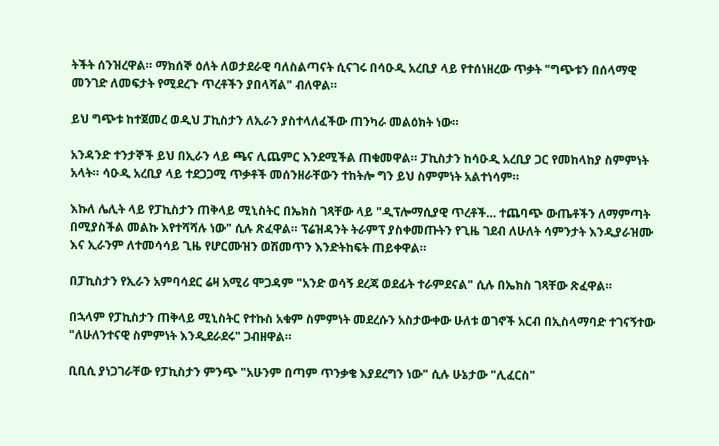ትችት ሰንዝረዋል። ማክሰኞ ዕለት ለወታደራዊ ባለስልጣናት ሲናገሩ በሳዑዲ አረቢያ ላይ የተሰነዘረው ጥቃት "ግጭቱን በሰላማዊ መንገድ ለመፍታት የሚደረጉ ጥረቶችን ያበላሻል" ብለዋል።

ይህ ግጭቱ ከተጀመረ ወዲህ ፓኪስታን ለኢራን ያስተላለፈችው ጠንካራ መልዕክት ነው።

አንዳንድ ተንታኞች ይህ በኢራን ላይ ጫና ሊጨምር እንደሚችል ጠቁመዋል። ፓኪስታን ከሳዑዲ አረቢያ ጋር የመከላከያ ስምምነት አላት። ሳዑዲ አረቢያ ላይ ተደጋጋሚ ጥቃቶች መሰንዘራቸውን ተከትሎ ግን ይህ ስምምነት አልተነሳም።

እኩለ ሌሊት ላይ የፓኪስታን ጠቅላይ ሚኒስትር በኤክስ ገጻቸው ላይ "ዲፕሎማሲያዊ ጥረቶች… ተጨባጭ ውጤቶችን ለማምጣት በሚያስችል መልኩ እየተሻሻሉ ነው" ሲሉ ጽፈዋል። ፕሬዝዳንት ትራምፕ ያስቀመጡትን የጊዜ ገደብ ለሁለት ሳምንታት እንዲያራዝሙ እና ኢራንም ለተመሳሳይ ጊዜ የሆርሙዝን ወሽመጥን እንድትከፍት ጠይቀዋል።

በፓኪስታን የኢራን አምባሳደር ሬዛ አሚሪ ሞጋዳም "አንድ ወሳኝ ደረጃ ወደፊት ተራምደናል" ሲሉ በኤክስ ገጻቸው ጽፈዋል።

በኋላም የፓኪስታን ጠቅላይ ሚኒስትር የተኩስ አቁም ስምምነት መደረሱን አስታውቀው ሁለቱ ወገኖች አርብ በኢስላማባድ ተገናኝተው "ለሁለንተናዊ ስምምነት እንዲደራደሩ" ጋብዘዋል።

ቢቢሲ ያነጋገራቸው የፓኪስታን ምንጭ "አሁንም በጣም ጥንቃቄ እያደረግን ነው" ሲሉ ሁኔታው "ሊፈርስ"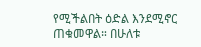የሚችልበት ዕድል እንደሚኖር ጠቁመዋል። በሁለቱ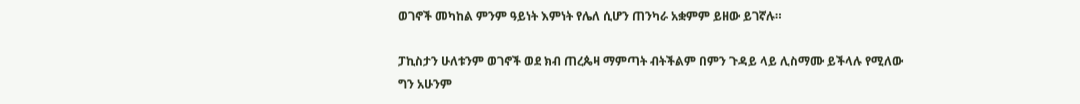ወገኖች መካከል ምንም ዓይነት እምነት የሌለ ሲሆን ጠንካራ አቋምም ይዘው ይገኛሉ።

ፓኪስታን ሁለቱንም ወገኖች ወደ ክብ ጠረጴዛ ማምጣት ብትችልም በምን ጉዳይ ላይ ሊስማሙ ይችላሉ የሚለው ግን አሁንም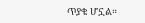ጥያቄ ሆኗል።